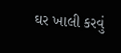ઘર ખાલી કરવું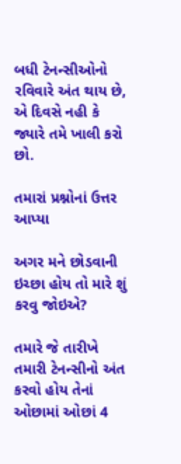બધી ટેનન્સીઓનો રવિવારે અંત થાય છે, એ દિવસે નહી કે જ્યારે તમે ખાલી કરો છો.

તમારાં પ્રશ્નોનાં ઉત્તર આપ્યા

અગર મને છોડવાની ઇચ્છા હોય તો મારે શું કરવુ જોઇએ?

તમારે જે તારીખે તમારી ટેનન્સીનો અંત કરવો હોય તેનાં ઓછામાં ઓછાં 4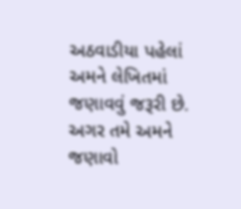અઠવાડીયા પહેલાં અમને લેખિતમાં જણાવવું જરૂરી છે. અગર તમે અમને જણાવો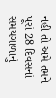નહી તો અમે તમને પૂરાં 28 દિવસનાં સમયગાળાનું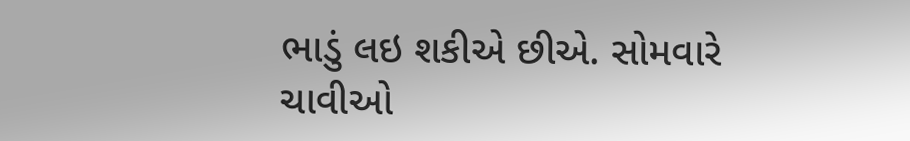ભાડું લઇ શકીએ છીએ. સોમવારે ચાવીઓ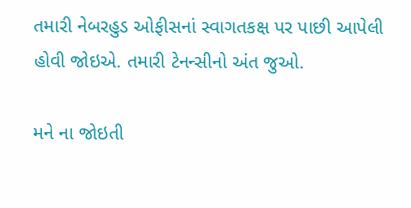તમારી નેબરહુડ ઓફીસનાં સ્વાગતકક્ષ પર પાછી આપેલી હોવી જોઇએ. તમારી ટેનન્સીનો અંત જુઓ.

મને ના જોઇતી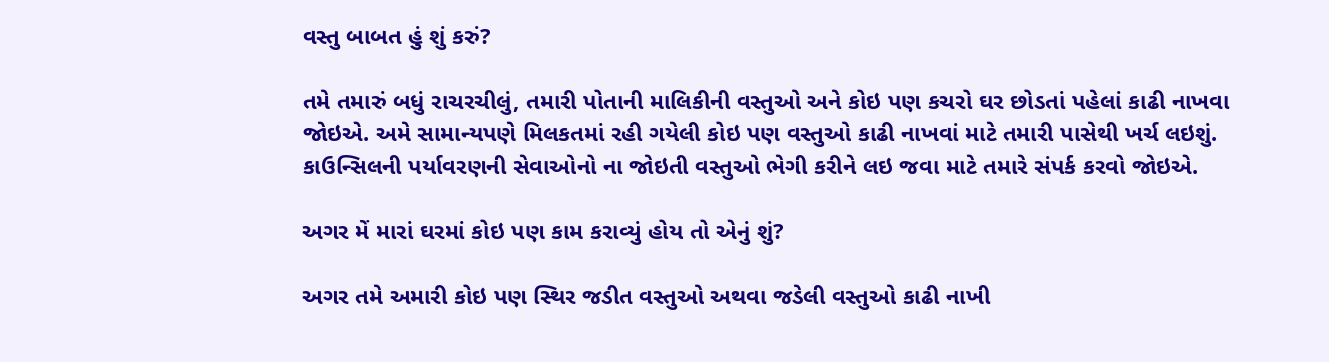વસ્તુ બાબત હું શું કરું?

તમે તમારું બધું રાચરચીલું, તમારી પોતાની માલિકીની વસ્તુઓ અને કોઇ પણ કચરો ઘર છોડતાં પહેલાં કાઢી નાખવા જોઇએ. અમે સામાન્યપણે મિલકતમાં રહી ગયેલી કોઇ પણ વસ્તુઓ કાઢી નાખવાં માટે તમારી પાસેથી ખર્ચ લઇશું. કાઉન્સિલની પર્યાવરણની સેવાઓનો ના જોઇતી વસ્તુઓ ભેગી કરીને લઇ જવા માટે તમારે સંપર્ક કરવો જોઇએ.

અગર મેં મારાં ઘરમાં કોઇ પણ કામ કરાવ્યું હોય તો એનું શું?

અગર તમે અમારી કોઇ પણ સ્થિર જડીત વસ્તુઓ અથવા જડેલી વસ્તુઓ કાઢી નાખી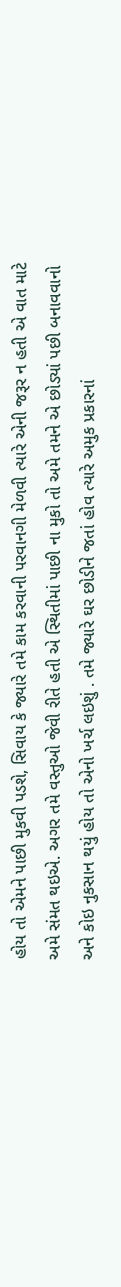હોય તો એમને પાછી મુકવી પડશે, સિવાય કે જ્યારે તમે કામ કરવાની પરવાનગી મેળવી ત્યારે એની જરૂર ન હતી એ વાત માટે અમે સંમત થઇએ. અગર તમે વસ્તુઓ જેવી રીતે હતી એ સ્થિતીમાં પાછી ના મુકો તો અમે તમને એ છોડ્યાં પછી બનાવવાનો અને કોઇ નુકસાન થયું હોય તો એનો ખર્ચ લઇશું . તમે જ્યારે ઘર છોડીને જતાં હોવ ત્યારે અમુક પ્રકારનાં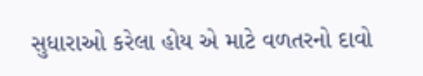સુધારાઓ કરેલા હોય એ માટે વળતરનો દાવો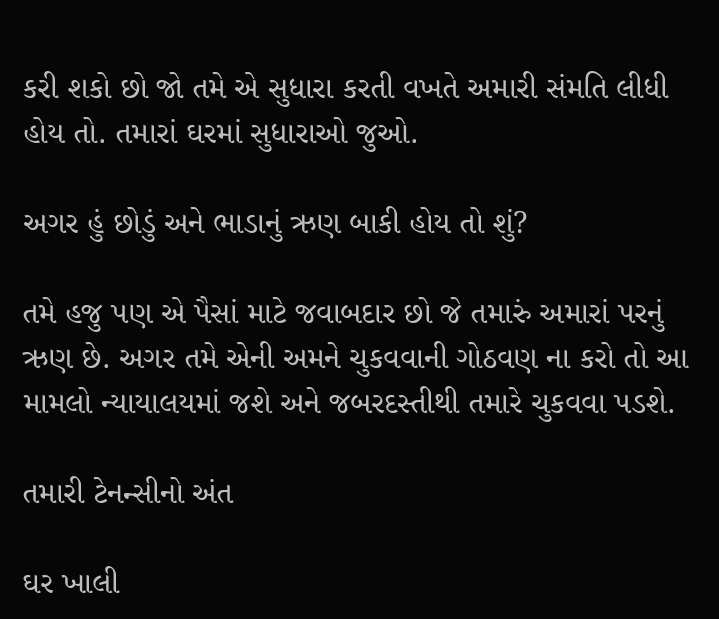કરી શકો છો જો તમે એ સુધારા કરતી વખતે અમારી સંમતિ લીધી હોય તો. તમારાં ઘરમાં સુધારાઓ જુઓ.

અગર હું છોડું અને ભાડાનું ઋણ બાકી હોય તો શું?

તમે હજુ પણ એ પૈસાં માટે જવાબદાર છો જે તમારું અમારાં પરનું ઋણ છે. અગર તમે એની અમને ચુકવવાની ગોઠવણ ના કરો તો આ મામલો ન્યાયાલયમાં જશે અને જબરદસ્તીથી તમારે ચુકવવા પડશે.

તમારી ટેનન્સીનો અંત

ઘર ખાલી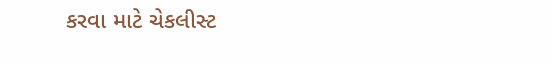કરવા માટે ચેકલીસ્ટ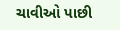ચાવીઓ પાછી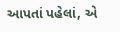આપતાં પહેલાં, એ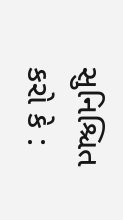સુનિશ્ચિત કરો કે :